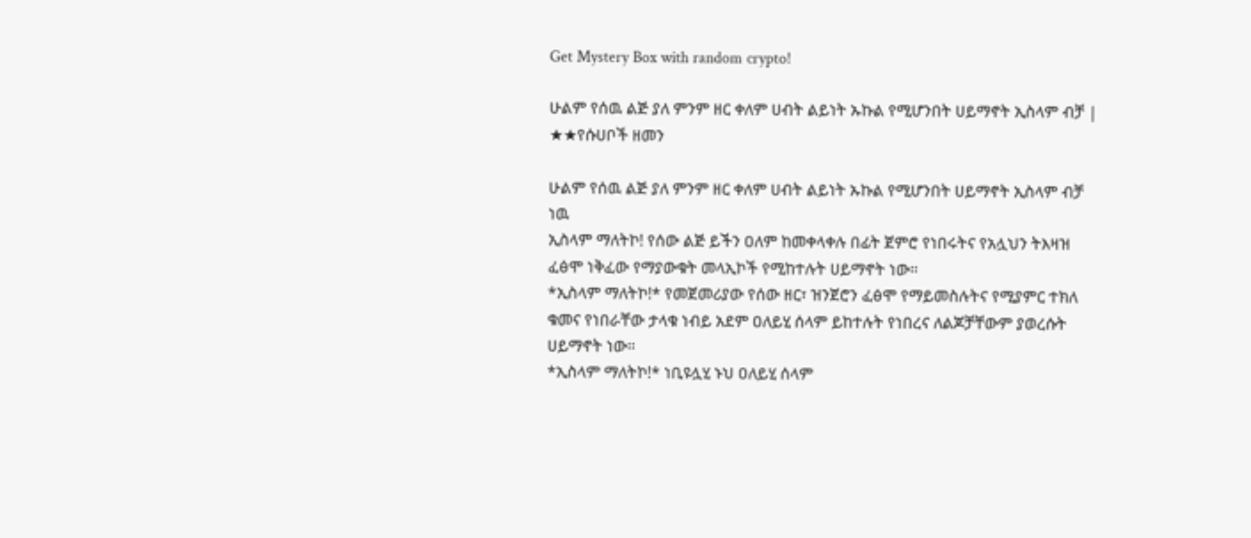Get Mystery Box with random crypto!

ሁልም የሰዉ ልጅ ያለ ምንም ዘር ቀለም ሀብት ልይነት ኡኩል የሚሆንበት ሀይማኖት ኢስላም ብቻ | ★★የሱሀቦች ዘመን

ሁልም የሰዉ ልጅ ያለ ምንም ዘር ቀለም ሀብት ልይነት ኡኩል የሚሆንበት ሀይማኖት ኢስላም ብቻ ነዉ
ኢስላም ማለትኮ! የሰው ልጅ ይችን ዐለም ከመቀላቀሉ በፊት ጀምሮ የነበሩትና የአሏህን ትእዛዝ ፈፅሞ ነቅፈው የማያውቁት መላኢኮች የሚከተሉት ሀይማኖት ነው።
*ኢስላም ማለትኮ!* የመጀመሪያው የሰው ዘር፣ ዝንጀሮን ፈፅሞ የማይመስሉትና የሚያምር ተክለ ቁመና የነበራቸው ታላቁ ነብይ አደም ዐለይሂ ሰላም ይከተሉት የነበረና ለልጆቻቸውም ያወረሱት ሀይማኖት ነው።
*ኢስላም ማለትኮ!* ነቢዩሏሂ ኑህ ዐለይሂ ሰላም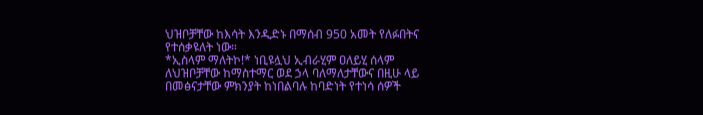ህዝቦቻቸው ከእሳት እንዲድኑ በማሰብ 950 አመት የለፉበትና የተሰቃዩለት ነው።
*ኢስላም ማለትኮ!* ነቢዩሏህ ኢብራሂም ዐለይሂ ሰላም ለህዝቦቻቸው ከማስተማር ወደ ኃላ ባለማለታቸውና በዚሁ ላይ በመፅናታቸው ምክንያት ከነበልባሉ ከባድነት የተነሳ ሰዎች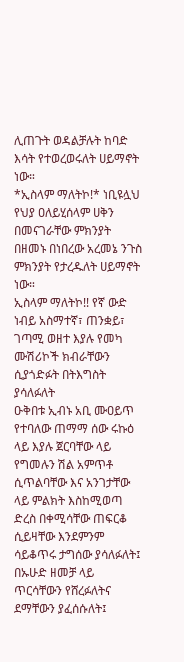ሊጠጉት ወዳልቻሉት ከባድ እሳት የተወረወሩለት ሀይማኖት ነው።
*ኢስላም ማለትኮ!* ነቢዩሏህ የህያ ዐለይሂሰላም ሀቅን በመናገራቸው ምክንያት በዘመኑ በነበረው አረመኔ ንጉስ ምክንያት የታረዱለት ሀይማኖት ነው።
ኢስላም ማለትኮ!! የኛ ውድ ነብይ አስማተኛ፣ ጠንቋይ፣ ገጣሚ ወዘተ እያሉ የመካ ሙሽሪኮች ክብራቸውን ሲያጎድፉት በትእግስት ያሳለፉለት
ዑቅበቱ ኢብኑ አቢ ሙዐይጥ የተባለው ጠማማ ሰው ሩኩዕ ላይ እያሉ ጀርባቸው ላይ የግመሉን ሽል አምጥቶ ሲጥልባቸው እና አንገታቸው ላይ ምልክት እስከሚወጣ ድረስ በቀሚሳቸው ጠፍርቆ ሲይዛቸው እንደምንም ሳይቆጥሩ ታግሰው ያሳለፉለት፤ በኡሁድ ዘመቻ ላይ ጥርሳቸውን የሸረፉለትና ደማቸውን ያፈሰሱለት፤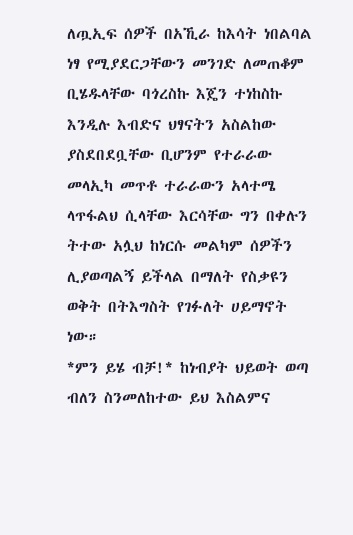ለጧኢፍ ሰዎች በአኺራ ከእሳት ነበልባል ነፃ የሚያደርጋቸውን መንገድ ለመጠቆም ቢሄዱላቸው ባጎረስኩ እጄን ተነከስኩ እንዲሉ እብድና ህፃናትን አስልከው ያስደበደቧቸው ቢሆንም የተራራው መላኢካ መጥቶ ተራራውን አላተሜ ላጥፋልህ ሲላቸው እርሳቸው ግን በቀሉን ትተው አሏህ ከነርሱ መልካም ሰዎችን ሊያወጣልኝ ይችላል በማለት የስቃዩን ወቅት በትእግስት የገፉለት ሀይማኖት ነው።
*ምን ይሄ ብቻ!* ከነብያት ህይወት ወጣ ብለን ስንመለከተው ይህ እስልምና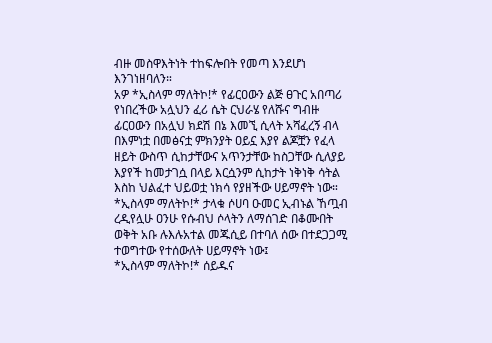ብዙ መስዋእትነት ተከፍሎበት የመጣ እንደሆነ እንገነዘባለን።
አዎ *ኢስላም ማለትኮ!* የፊርዐውን ልጅ ፀጉር አበጣሪ የነበረችው አሏህን ፈሪ ሴት ርህራሄ የለሹና ግብዙ ፊርዐውን በአሏህ ክደሽ በኔ እመኚ ሲላት አሻፈረኝ ብላ በእምነቷ በመፅናቷ ምክንያት ዐይኗ እያየ ልጆቿን የፈላ ዘይት ውስጥ ሲከታቸውና አጥንታቸው ከስጋቸው ሲለያይ እያየች ከመታገሷ በላይ እርሷንም ሲከታት ነቅነቅ ሳትል እስከ ህልፈተ ህይወቷ ነክሳ የያዘችው ሀይማኖት ነው።
*ኢስላም ማለትኮ!* ታላቁ ሶሀባ ዑመር ኢብኑል ኸጧብ ረዲየሏሁ ዐንሁ የሱብህ ሶላትን ለማሰገድ በቆሙበት ወቅት አቡ ሉእሉአተል መጁሲይ በተባለ ሰው በተደጋጋሚ ተወግተው የተሰውለት ሀይማኖት ነው፤
*ኢስላም ማለትኮ!* ሰይዱና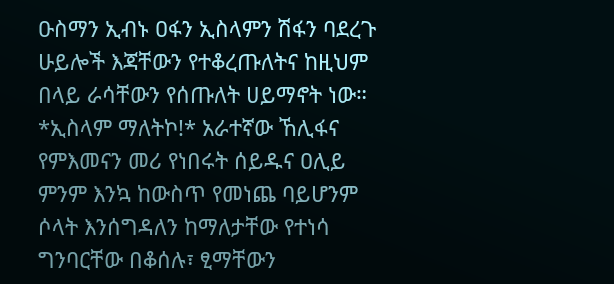ዑስማን ኢብኑ ዐፋን ኢስላምን ሽፋን ባደረጉ ሁይሎች እጃቸውን የተቆረጡለትና ከዚህም በላይ ራሳቸውን የሰጡለት ሀይማኖት ነው።
*ኢስላም ማለትኮ!* አራተኛው ኸሊፋና የምእመናን መሪ የነበሩት ሰይዱና ዐሊይ ምንም እንኳ ከውስጥ የመነጨ ባይሆንም ሶላት እንሰግዳለን ከማለታቸው የተነሳ ግንባርቸው በቆሰሉ፣ ፂማቸውን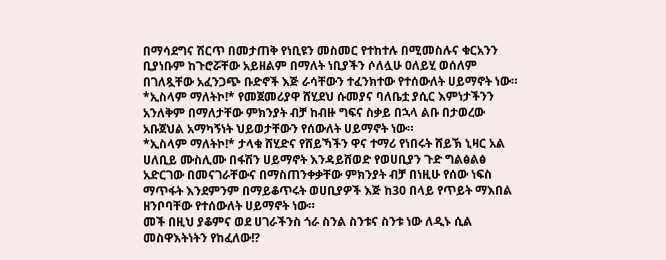በማሳደግና ሽርጥ በመታጠቅ የነቢዩን መስመር የተከተሉ በሚመስሉና ቁርአንን ቢያነቡም ከጉሮሯቸው አይዘልም በማለት ነቢያችን ሶለሏሁ ዐለይሂ ወሰለም በገለጿቸው አፈንጋጭ ቡድኖች እጅ ራሳቸውን ተፈንክተው የተሰውለት ሀይማኖት ነው።
*ኢስላም ማለትኮ!* የመጀመሪያዋ ሸሂደህ ሱመያና ባለቤቷ ያሲር እምነታችንን አንለቅም በማለታቸው ምክንያት ብቻ ከብዙ ግፍና ስቃይ በኋላ ልቡ በታወረው አቡጀህል አማካኝነት ህይወታቸውን የሰውለት ሀይማኖት ነው።
*ኢስላም ማለትኮ!* ታላቁ ሸሂድና የሸይኻችን ዋና ተማሪ የነበሩት ሸይኽ ኒዛር አል ሀለቢይ ሙስሊሙ በፋሽን ሀይማኖት እንዳይሸወድ የወሀቢያን ጉድ ግልፅልፅ አድርገው በመናገራቸውና በማስጠንቀቃቸው ምክንያት ብቻ በነዚሁ የሰው ነፍስ ማጥፋት እንደምንም በማይቆጥሩት ወሀቢያዎች እጅ ከ30 በላይ የጥይት ማእበል ዘንቦባቸው የተሰውለት ሀይማኖት ነው።
መች በዚህ ያቆምና ወደ ሀገራችንስ ጎራ ስንል ስንቱና ስንቱ ነው ለዲኑ ሲል መስዋእትነትን የከፈለው!?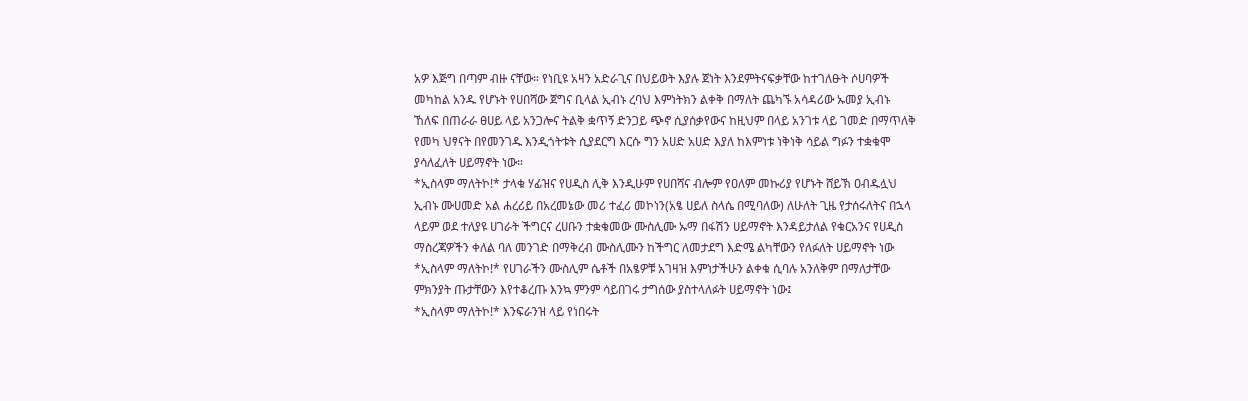አዎ እጅግ በጣም ብዙ ናቸው። የነቢዩ አዛን አድራጊና በህይወት እያሉ ጀነት እንደምትናፍቃቸው ከተገለፁት ሶሀባዎች መካከል አንዱ የሆኑት የሀበሻው ጀግና ቢላል ኢብኑ ረባህ እምነትክን ልቀቅ በማለት ጨካኙ አሳዳሪው ኡመያ ኢብኑ ኸለፍ በጠራራ ፀሀይ ላይ አንጋሎና ትልቅ ቋጥኝ ድንጋይ ጭኖ ሲያሰቃየውና ከዚህም በላይ አንገቱ ላይ ገመድ በማጥለቅ የመካ ህፃናት በየመንገዱ እንዲጎትቱት ሲያደርግ እርሱ ግን አሀድ አሀድ እያለ ከእምነቱ ነቅነቅ ሳይል ግፉን ተቋቁሞ ያሳለፈለት ሀይማኖት ነው።
*ኢስላም ማለትኮ!* ታላቁ ሃፊዝና የሀዲስ ሊቅ እንዲሁም የሀበሻና ብሎም የዐለም መኩሪያ የሆኑት ሸይኽ ዐብዱሏህ ኢብኑ ሙሀመድ አል ሐረሪይ በአረመኔው መሪ ተፈሪ መኮነን(አፄ ሀይለ ስላሴ በሚባለው) ለሁለት ጊዜ የታሰሩለትና በኋላ ላይም ወደ ተለያዩ ሀገራት ችግርና ረሀቡን ተቋቁመው ሙስሊሙ ኡማ በፋሽን ሀይማኖት እንዳይታለል የቁርአንና የሀዲስ ማስረጃዎችን ቀለል ባለ መንገድ በማቅረብ ሙስሊሙን ከችግር ለመታደግ እድሜ ልካቸውን የለፉለት ሀይማኖት ነው
*ኢስላም ማለትኮ!* የሀገራችን ሙስሊም ሴቶች በአፄዎቹ አገዛዝ እምነታችሁን ልቀቁ ሲባሉ አንለቅም በማለታቸው ምክንያት ጡታቸውን እየተቆረጡ እንኳ ምንም ሳይበገሩ ታግሰው ያስተላለፉት ሀይማኖት ነው፤
*ኢስላም ማለትኮ!* እንፍራንዝ ላይ የነበሩት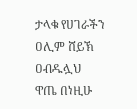ታላቁ የሀገራችን ዐሊም ሸይኽ ዐብዱሏህ ዋጤ በነዚሁ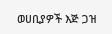ወሀቢያዎች እጅ ጋዝ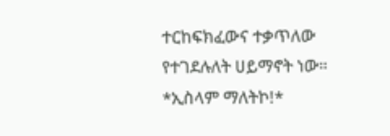ተርከፍክፈውና ተቃጥለው የተገደሉለት ሀይማኖት ነው።
*ኢስላም ማለትኮ!*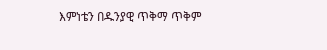እምነቴን በዱንያዊ ጥቅማ ጥቅም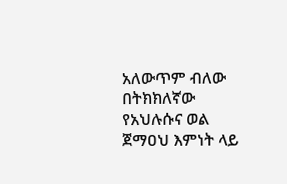አለውጥም ብለው በትክክለኛው የአህሉሱና ወል ጀማዐህ እምነት ላይ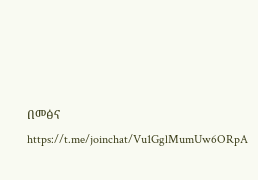በመፅና
https://t.me/joinchat/Vu1GglMumUw6ORpA